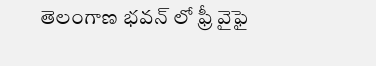తెలంగాణ భ‌వ‌న్ లో ఫ్రీ వైఫై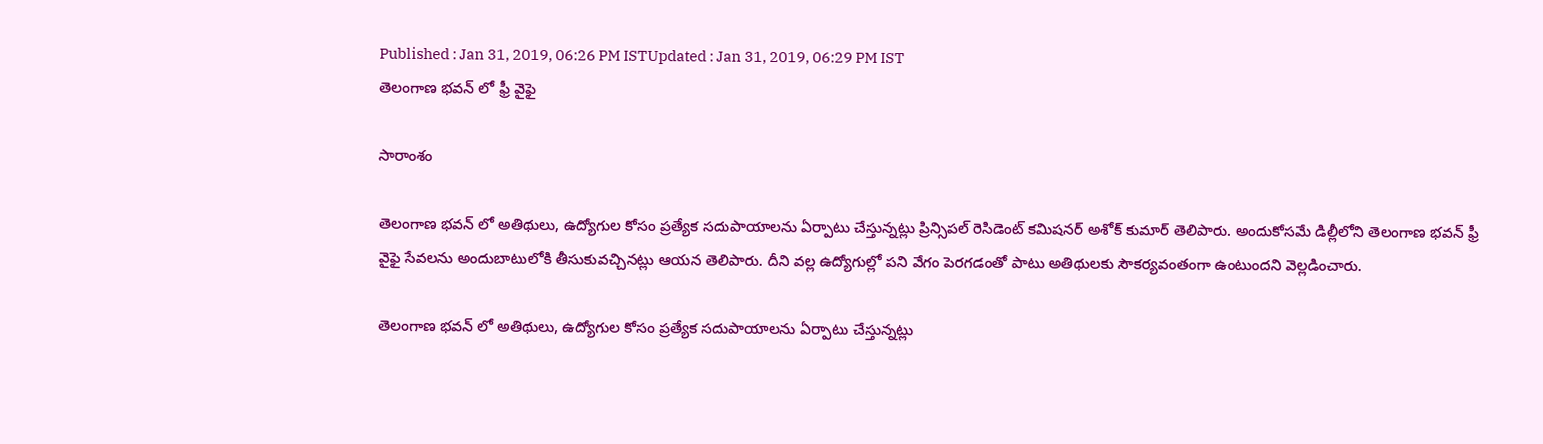Published : Jan 31, 2019, 06:26 PM ISTUpdated : Jan 31, 2019, 06:29 PM IST
తెలంగాణ భ‌వ‌న్ లో ఫ్రీ వైఫై

సారాంశం

తెలంగాణ భవన్ లో అతిథులు, ఉద్యోగుల కోసం ప్రత్యేక సదుపాయాలను ఏర్పాటు చేస్తున్నట్లు ప్రిన్సిప‌ల్ రెసిడెంట్ క‌మిష‌న‌ర్ అశోక్ కుమార్ తెలిపారు. అందుకోసమే డిల్లీలోని తెలంగాణ భవన్ ఫ్రీ వైఫై సేవలను అందుబాటులోకి తీసుకువచ్చినట్లు ఆయన తెలిపారు. దీని వల్ల ఉద్యోగుల్లో పని వేగం పెరగడంతో పాటు అతిథులకు సౌకర్యవంతంగా ఉంటుందని వెల్లడించారు.

తెలంగాణ భవన్ లో అతిథులు, ఉద్యోగుల కోసం ప్రత్యేక సదుపాయాలను ఏర్పాటు చేస్తున్నట్లు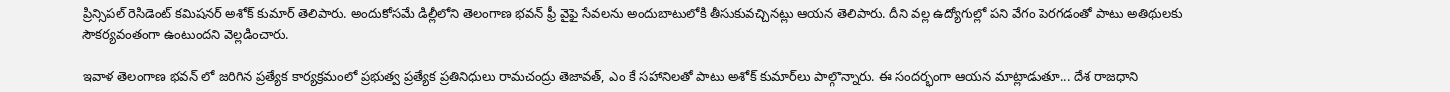ప్రిన్సిప‌ల్ రెసిడెంట్ క‌మిష‌న‌ర్ అశోక్ కుమార్ తెలిపారు. అందుకోసమే డిల్లీలోని తెలంగాణ భవన్ ఫ్రీ వైఫై సేవలను అందుబాటులోకి తీసుకువచ్చినట్లు ఆయన తెలిపారు. దీని వల్ల ఉద్యోగుల్లో పని వేగం పెరగడంతో పాటు అతిథులకు సౌకర్యవంతంగా ఉంటుందని వెల్లడించారు.

ఇవాళ తెలంగాణ భవన్ లో జరిగిన ప్రత్యేక కార్యక్రమంలో ప్ర‌భుత్వ ప్ర‌త్యేక ప్ర‌తినిధులు రామ‌చంద్రు తెజావ‌త్, ఎం కే స‌హానిలతో పాటు అశోక్ కుమార్‌లు పాల్గొన్నారు. ఈ సందర్భంగా ఆయన మాట్లాడుతూ... దేశ రాజ‌ధాని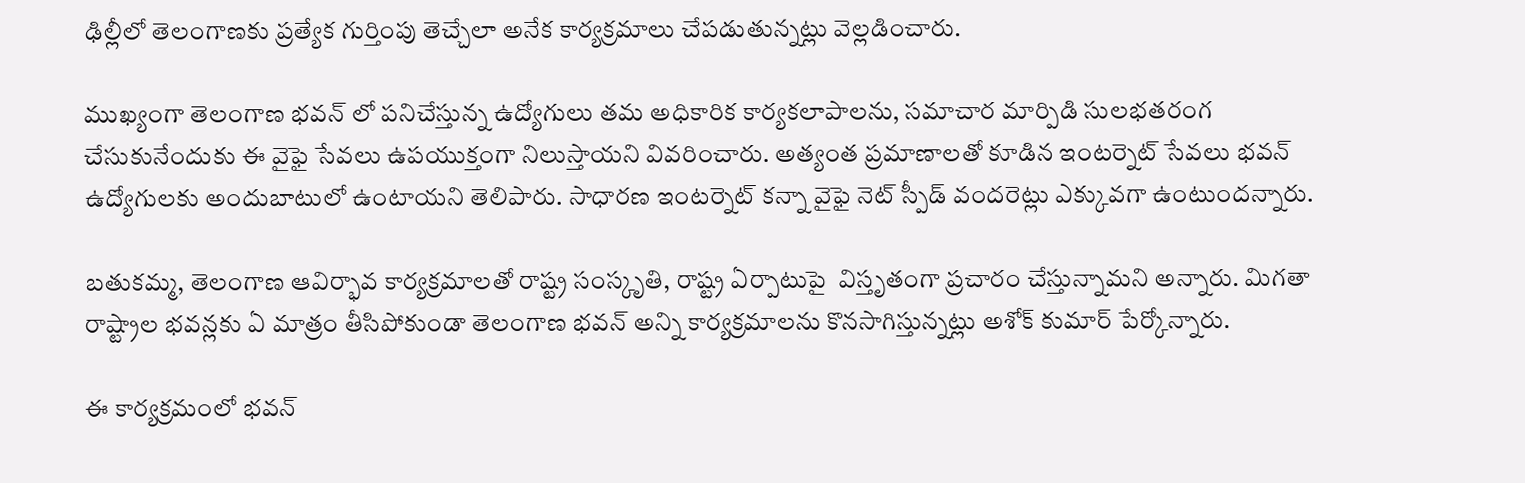ఢిల్లీలో తెలంగాణకు ప్రత్యేక గుర్తింపు తెచ్చేలా అనేక కార్య‌క్ర‌మాలు చేప‌డుతున్నట్లు వెల్లడించారు.

ముఖ్యంగా తెలంగాణ భవన్ లో పనిచేస్తున్న ఉద్యోగులు తమ అధికారిక కార్యకలాపాలను, సమాచార మార్పిడి సులభతరంగ చేసుకునేందుకు ఈ వైఫై సేవలు ఉపయుక్తంగా నిలుస్తాయని వివరించారు. అత్యంత ప్రమాణాలతో కూడిన ఇంటర్నెట్ సేవలు భవన్ ఉద్యోగులకు అందుబాటులో ఉంటాయని తెలిపారు. సాధారణ ఇంటర్నెట్ కన్నా వైఫై నెట్ స్పీడ్ వందరెట్లు ఎక్కువగా ఉంటుందన్నారు.

బ‌తుక‌మ్మ‌, తెలంగాణ ఆవిర్భావ కార్య‌క్ర‌మాల‌తో రాష్ట్ర సంస్కృతి, రాష్ట్ర ఏర్పాటుపై  విస్తృతంగా ప్ర‌చారం చేస్తున్నామని అన్నారు. మిగతా రాష్ట్రాల భ‌వ‌న్ల‌కు ఏ మాత్రం తీసిపోకుండా తెలంగాణ భ‌వ‌న్ అన్ని కార్యక్రమాలను కొన‌సాగిస్తున్నట్లు అశోక్ కుమార్ పేర్కోన్నారు.

ఈ కార్యక్రమంలో భవన్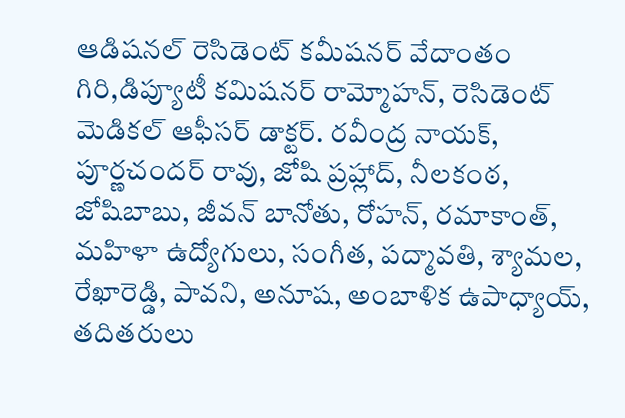ఆడిషనల్ రెసిడెంట్ కమీషనర్ వేదాంతం గిరి,డిప్యూటీ కమిషనర్ రామ్మోహన్, రెసిడెంట్ మెడికల్ ఆఫీసర్ డాక్టర్. రవీంద్ర నాయక్, పూర్ణచందర్ రావు, జోషి ప్రహ్లాద్, నీలకంఠ, జోషిబాబు, జీవన్ బానోతు, రోహన్, రమాకాంత్, మహిళా ఉద్యోగులు, సంగీత, పద్మావతి, శ్యామల, రేఖారెడ్డి, పావని, అనూష, అంబాళిక ఉపాధ్యాయ్, తదితరులు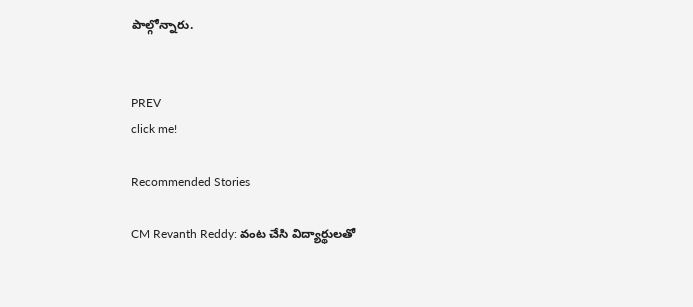పాల్గోన్నారు.


PREV
click me!

Recommended Stories

CM Revanth Reddy: వంట చేసి విద్యార్థులతో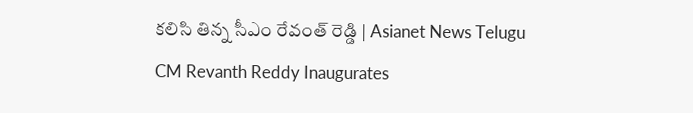కలిసి తిన్న సీఎం రేవంత్ రెడ్డి | Asianet News Telugu
CM Revanth Reddy Inaugurates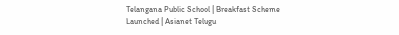Telangana Public School | Breakfast Scheme Launched | Asianet Telugu